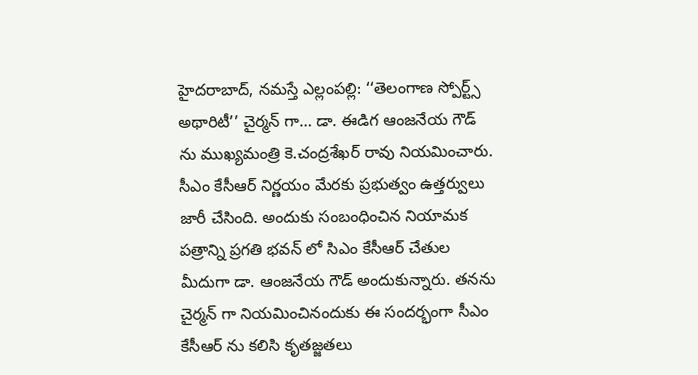హైదరాబాద్, నమస్తే ఎల్లంపల్లి: ‘‘తెలంగాణ స్పోర్ట్స్ అథారిటీ’’ చైర్మన్ గా… డా. ఈడిగ ఆంజనేయ గౌడ్ ను ముఖ్యమంత్రి కె.చంద్రశేఖర్ రావు నియమించారు. సీఎం కేసీఆర్ నిర్ణయం మేరకు ప్రభుత్వం ఉత్తర్వులు జారీ చేసింది. అందుకు సంబంధించిన నియామక పత్రాన్ని ప్రగతి భవన్ లో సిఎం కేసీఆర్ చేతుల మీదుగా డా. ఆంజనేయ గౌడ్ అందుకున్నారు. తనను చైర్మన్ గా నియమించినందుకు ఈ సందర్భంగా సీఎం కేసీఆర్ ను కలిసి కృతజ్జతలు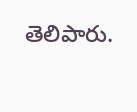తెలిపారు.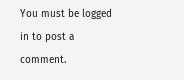You must be logged in to post a comment.